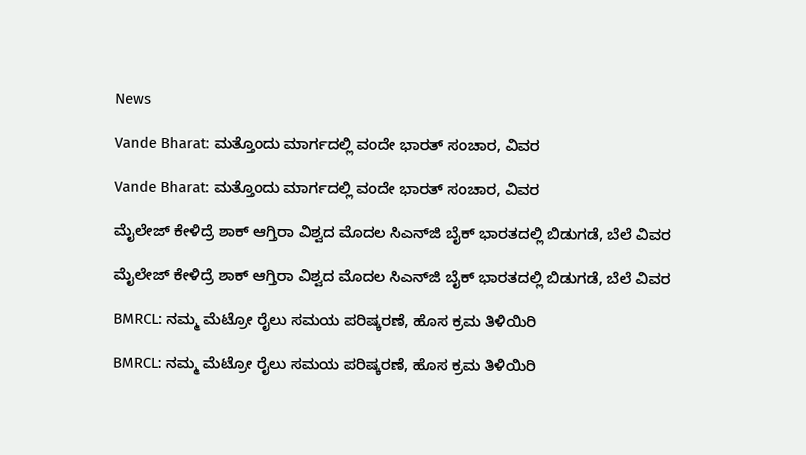News

Vande Bharat: ಮತ್ತೊಂದು ಮಾರ್ಗದಲ್ಲಿ ವಂದೇ ಭಾರತ್‌ ಸಂಚಾರ, ವಿವರ

Vande Bharat: ಮತ್ತೊಂದು ಮಾರ್ಗದಲ್ಲಿ ವಂದೇ ಭಾರತ್‌ ಸಂಚಾರ, ವಿವರ

ಮೈಲೇಜ್‌ ಕೇಳಿದ್ರೆ ಶಾಕ್‌ ಆಗ್ತಿರಾ ವಿಶ್ವದ ಮೊದಲ ಸಿಎನ್‌ಜಿ ಬೈಕ್‌ ಭಾರತದಲ್ಲಿ ಬಿಡುಗಡೆ, ಬೆಲೆ ವಿವರ

ಮೈಲೇಜ್‌ ಕೇಳಿದ್ರೆ ಶಾಕ್‌ ಆಗ್ತಿರಾ ವಿಶ್ವದ ಮೊದಲ ಸಿಎನ್‌ಜಿ ಬೈಕ್‌ ಭಾರತದಲ್ಲಿ ಬಿಡುಗಡೆ, ಬೆಲೆ ವಿವರ

BMRCL: ನಮ್ಮ ಮೆಟ್ರೋ ರೈಲು ಸಮಯ ಪರಿಷ್ಕರಣೆ, ಹೊಸ ಕ್ರಮ ತಿಳಿಯಿರಿ

BMRCL: ನಮ್ಮ ಮೆಟ್ರೋ ರೈಲು ಸಮಯ ಪರಿಷ್ಕರಣೆ, ಹೊಸ ಕ್ರಮ ತಿಳಿಯಿರಿ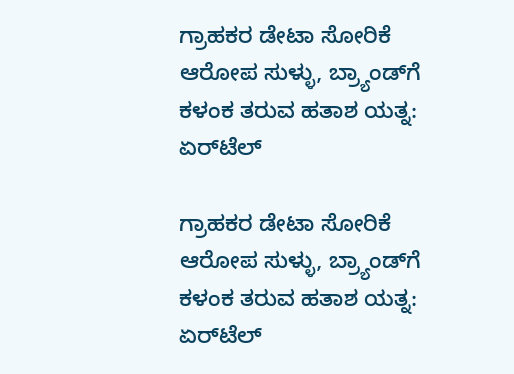ಗ್ರಾಹಕರ ಡೇಟಾ ಸೋರಿಕೆ ಆರೋಪ ಸುಳ್ಳು, ಬ್ರ್ಯಾಂಡ್‌ಗೆ ಕಳಂಕ ತರುವ ಹತಾಶ ಯತ್ನ: ಏರ್‌ಟೆಲ್

ಗ್ರಾಹಕರ ಡೇಟಾ ಸೋರಿಕೆ ಆರೋಪ ಸುಳ್ಳು, ಬ್ರ್ಯಾಂಡ್‌ಗೆ ಕಳಂಕ ತರುವ ಹತಾಶ ಯತ್ನ: ಏರ್‌ಟೆಲ್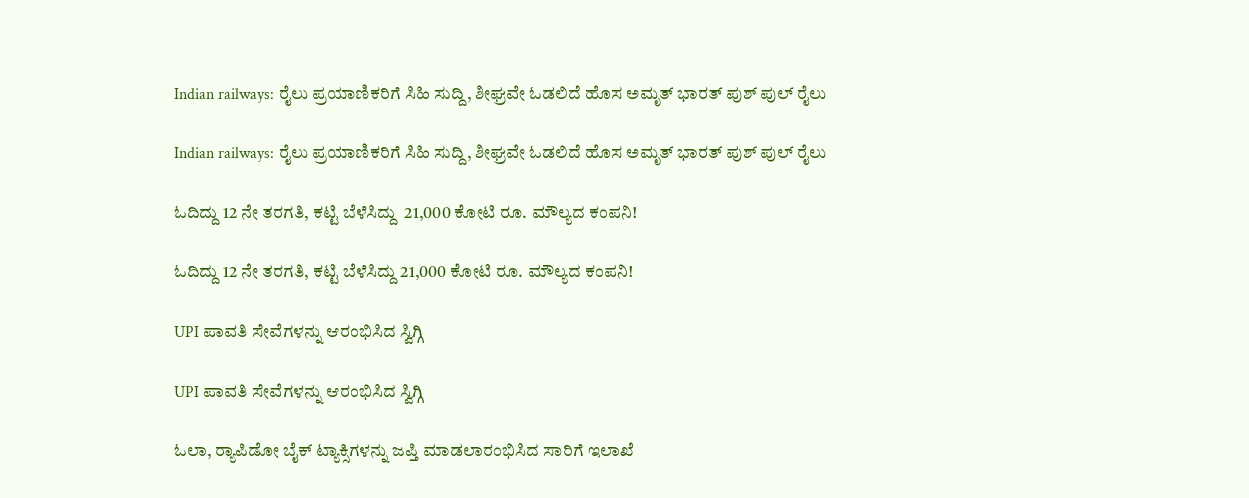Indian railways: ರೈಲು ಪ್ರಯಾಣಿಕರಿಗೆ ಸಿಹಿ ಸುದ್ದಿ, ಶೀಘ್ರವೇ ಓಡಲಿದೆ ಹೊಸ ಅಮೃತ್ ಭಾರತ್ ಪುಶ್ ಪುಲ್ ರೈಲು

Indian railways: ರೈಲು ಪ್ರಯಾಣಿಕರಿಗೆ ಸಿಹಿ ಸುದ್ದಿ, ಶೀಘ್ರವೇ ಓಡಲಿದೆ ಹೊಸ ಅಮೃತ್ ಭಾರತ್ ಪುಶ್ ಪುಲ್ ರೈಲು

ಓದಿದ್ದು 12 ನೇ ತರಗತಿ, ಕಟ್ಟಿ ಬೆಳೆಸಿದ್ದು  21,000 ಕೋಟಿ ರೂ. ಮೌಲ್ಯದ ಕಂಪನಿ!

ಓದಿದ್ದು 12 ನೇ ತರಗತಿ, ಕಟ್ಟಿ ಬೆಳೆಸಿದ್ದು 21,000 ಕೋಟಿ ರೂ. ಮೌಲ್ಯದ ಕಂಪನಿ!

UPI ಪಾವತಿ ಸೇವೆಗಳನ್ನು ಆರಂಭಿಸಿದ ಸ್ವಿಗ್ಗಿ

UPI ಪಾವತಿ ಸೇವೆಗಳನ್ನು ಆರಂಭಿಸಿದ ಸ್ವಿಗ್ಗಿ

ಓಲಾ, ರ್‍ಯಾಪಿಡೋ ಬೈಕ್ ಟ್ಯಾಕ್ಸಿಗಳನ್ನು ಜಪ್ತಿ ಮಾಡಲಾರಂಭಿಸಿದ ಸಾರಿಗೆ ಇಲಾಖೆ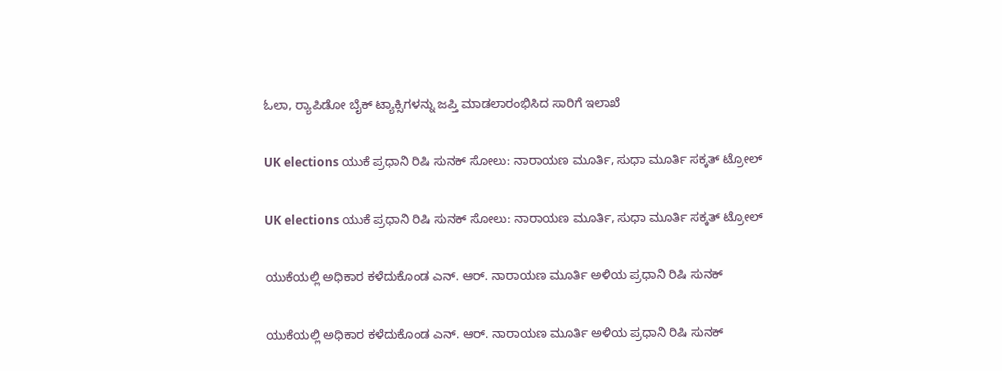ಓಲಾ, ರ್‍ಯಾಪಿಡೋ ಬೈಕ್ ಟ್ಯಾಕ್ಸಿಗಳನ್ನು ಜಪ್ತಿ ಮಾಡಲಾರಂಭಿಸಿದ ಸಾರಿಗೆ ಇಲಾಖೆ

UK elections ಯುಕೆ ಪ್ರಧಾನಿ ರಿಷಿ ಸುನಕ್ ಸೋಲು: ನಾರಾಯಣ ಮೂರ್ತಿ, ಸುಧಾ ಮೂರ್ತಿ ಸಕ್ಕತ್‌ ಟ್ರೋಲ್‌

UK elections ಯುಕೆ ಪ್ರಧಾನಿ ರಿಷಿ ಸುನಕ್ ಸೋಲು: ನಾರಾಯಣ ಮೂರ್ತಿ, ಸುಧಾ ಮೂರ್ತಿ ಸಕ್ಕತ್‌ ಟ್ರೋಲ್‌

ಯುಕೆಯಲ್ಲಿ ಅಧಿಕಾರ ಕಳೆದುಕೊಂಡ ಎನ್. ಆರ್. ನಾರಾಯಣ ಮೂರ್ತಿ ಅಳಿಯ ಪ್ರಧಾನಿ ರಿಷಿ ಸುನಕ್‌

ಯುಕೆಯಲ್ಲಿ ಅಧಿಕಾರ ಕಳೆದುಕೊಂಡ ಎನ್. ಆರ್. ನಾರಾಯಣ ಮೂರ್ತಿ ಅಳಿಯ ಪ್ರಧಾನಿ ರಿಷಿ ಸುನಕ್‌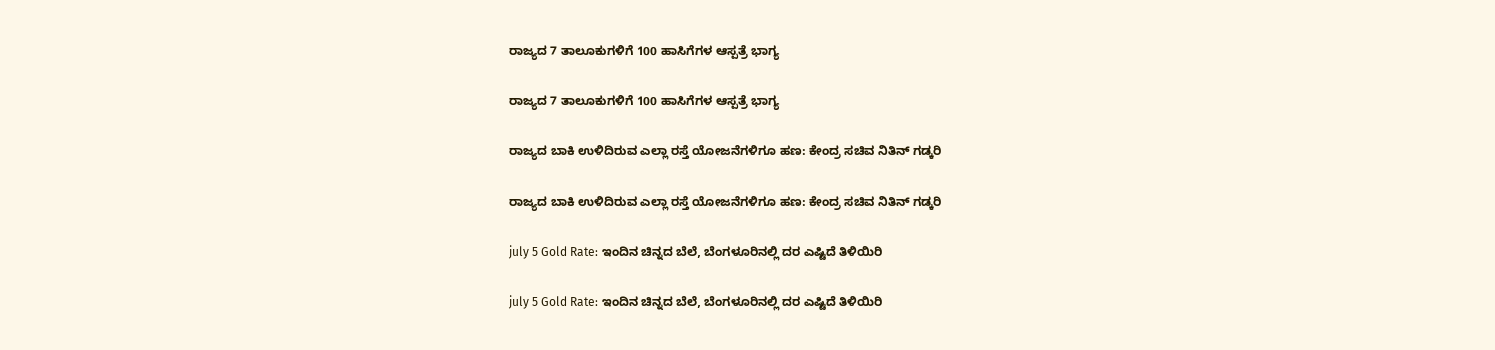ರಾಜ್ಯದ 7 ತಾಲೂಕುಗಳಿಗೆ 100 ಹಾಸಿಗೆಗಳ ಆಸ್ಪತ್ರೆ ಭಾಗ್ಯ

ರಾಜ್ಯದ 7 ತಾಲೂಕುಗಳಿಗೆ 100 ಹಾಸಿಗೆಗಳ ಆಸ್ಪತ್ರೆ ಭಾಗ್ಯ

ರಾಜ್ಯದ ಬಾಕಿ ಉಳಿದಿರುವ ಎಲ್ಲಾ ರಸ್ತೆ ಯೋಜನೆಗಳಿಗೂ ಹಣ: ಕೇಂದ್ರ ಸಚಿವ ನಿತಿನ್ ಗಡ್ಕರಿ

ರಾಜ್ಯದ ಬಾಕಿ ಉಳಿದಿರುವ ಎಲ್ಲಾ ರಸ್ತೆ ಯೋಜನೆಗಳಿಗೂ ಹಣ: ಕೇಂದ್ರ ಸಚಿವ ನಿತಿನ್ ಗಡ್ಕರಿ

july 5 Gold Rate: ಇಂದಿನ ಚಿನ್ನದ ಬೆಲೆ, ಬೆಂಗಳೂರಿನಲ್ಲಿ ದರ ಎಷ್ಟಿದೆ ತಿಳಿಯಿರಿ

july 5 Gold Rate: ಇಂದಿನ ಚಿನ್ನದ ಬೆಲೆ, ಬೆಂಗಳೂರಿನಲ್ಲಿ ದರ ಎಷ್ಟಿದೆ ತಿಳಿಯಿರಿ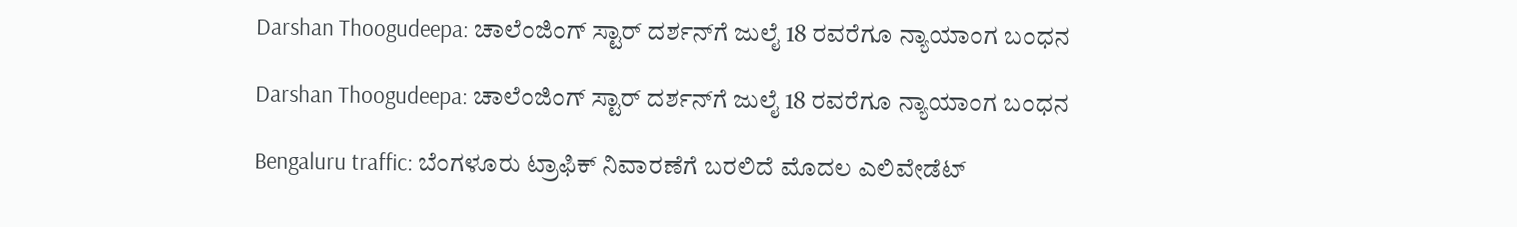Darshan Thoogudeepa: ಚಾಲೆಂಜಿಂಗ್‌ ಸ್ಟಾರ್‌ ದರ್ಶನ್‌ಗೆ ಜುಲೈ 18 ರವರೆಗೂ ನ್ಯಾಯಾಂಗ ಬಂಧನ

Darshan Thoogudeepa: ಚಾಲೆಂಜಿಂಗ್‌ ಸ್ಟಾರ್‌ ದರ್ಶನ್‌ಗೆ ಜುಲೈ 18 ರವರೆಗೂ ನ್ಯಾಯಾಂಗ ಬಂಧನ

Bengaluru traffic: ಬೆಂಗಳೂರು ಟ್ರಾಫಿಕ್‌ ನಿವಾರಣೆಗೆ ಬರಲಿದೆ ಮೊದಲ ಎಲಿವೇಡೆಟ್‌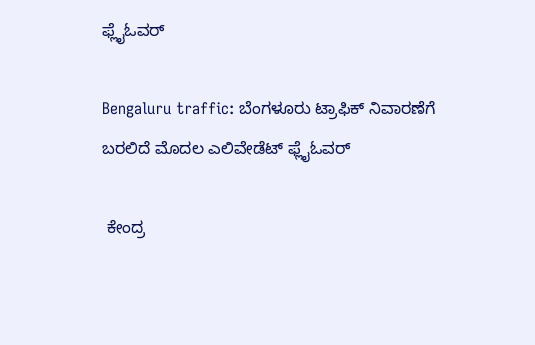ಫ್ಲೈಓವರ್‌

Bengaluru traffic: ಬೆಂಗಳೂರು ಟ್ರಾಫಿಕ್‌ ನಿವಾರಣೆಗೆ ಬರಲಿದೆ ಮೊದಲ ಎಲಿವೇಡೆಟ್‌ ಫ್ಲೈಓವರ್‌

 ಕೇಂದ್ರ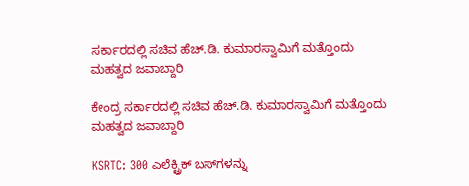ಸರ್ಕಾರದಲ್ಲಿ ಸಚಿವ ಹೆಚ್‌.ಡಿ. ಕುಮಾರಸ್ವಾಮಿಗೆ ಮತ್ತೊಂದು ಮಹತ್ವದ ಜವಾಬ್ದಾರಿ

ಕೇಂದ್ರ ಸರ್ಕಾರದಲ್ಲಿ ಸಚಿವ ಹೆಚ್‌.ಡಿ. ಕುಮಾರಸ್ವಾಮಿಗೆ ಮತ್ತೊಂದು ಮಹತ್ವದ ಜವಾಬ್ದಾರಿ

KSRTC: 300 ಎಲೆಕ್ಟ್ರಿಕ್ ಬಸ್‌ಗಳನ್ನು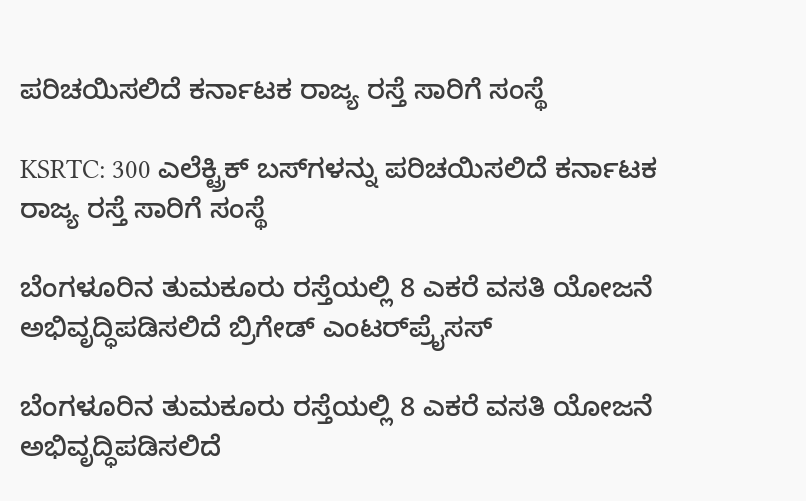ಪರಿಚಯಿಸಲಿದೆ ಕರ್ನಾಟಕ ರಾಜ್ಯ ರಸ್ತೆ ಸಾರಿಗೆ ಸಂಸ್ಥೆ

KSRTC: 300 ಎಲೆಕ್ಟ್ರಿಕ್ ಬಸ್‌ಗಳನ್ನು ಪರಿಚಯಿಸಲಿದೆ ಕರ್ನಾಟಕ ರಾಜ್ಯ ರಸ್ತೆ ಸಾರಿಗೆ ಸಂಸ್ಥೆ

ಬೆಂಗಳೂರಿನ ತುಮಕೂರು ರಸ್ತೆಯಲ್ಲಿ 8 ಎಕರೆ ವಸತಿ ಯೋಜನೆ ಅಭಿವೃದ್ಧಿಪಡಿಸಲಿದೆ ಬ್ರಿಗೇಡ್ ಎಂಟರ್‌ಪ್ರೈಸಸ್

ಬೆಂಗಳೂರಿನ ತುಮಕೂರು ರಸ್ತೆಯಲ್ಲಿ 8 ಎಕರೆ ವಸತಿ ಯೋಜನೆ ಅಭಿವೃದ್ಧಿಪಡಿಸಲಿದೆ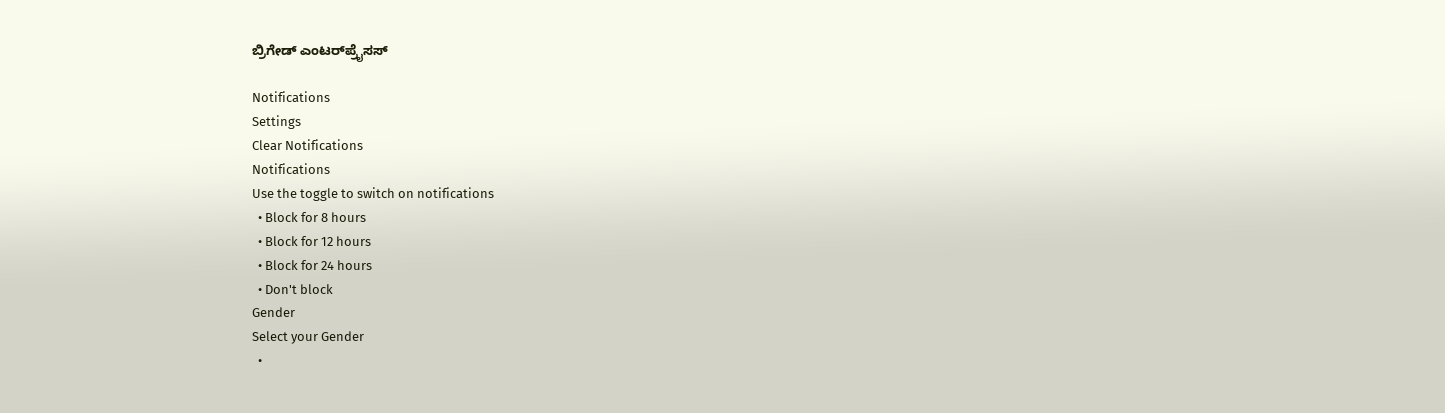ಬ್ರಿಗೇಡ್ ಎಂಟರ್‌ಪ್ರೈಸಸ್

Notifications
Settings
Clear Notifications
Notifications
Use the toggle to switch on notifications
  • Block for 8 hours
  • Block for 12 hours
  • Block for 24 hours
  • Don't block
Gender
Select your Gender
  •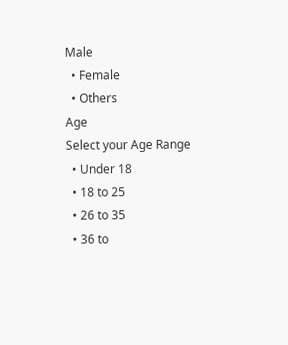Male
  • Female
  • Others
Age
Select your Age Range
  • Under 18
  • 18 to 25
  • 26 to 35
  • 36 to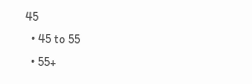45
  • 45 to 55
  • 55+